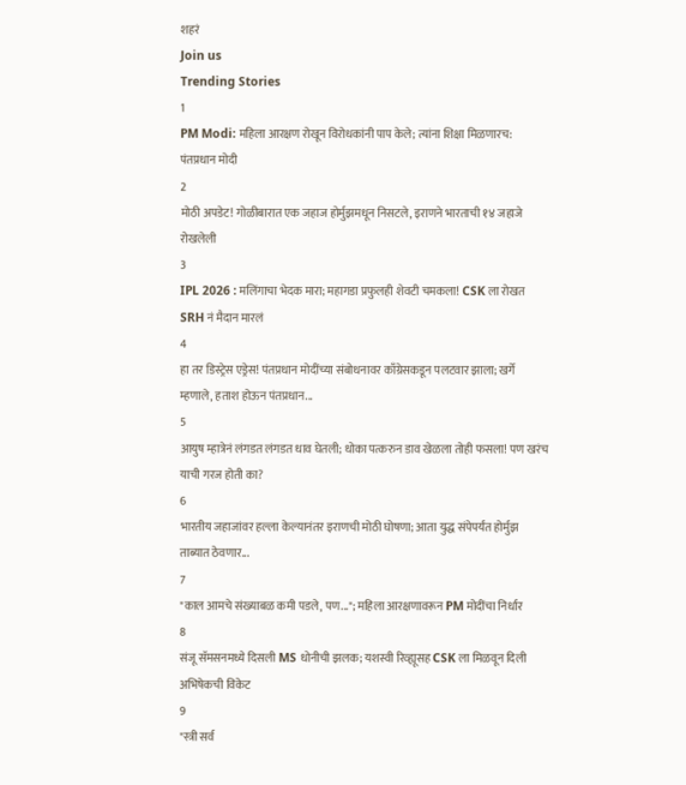शहरं
Join us
Trending Stories
1
PM Modi: महिला आरक्षण रोखून विरोधकांनी पाप केले; त्यांना शिक्षा मिळणारच: पंतप्रधान मोदी
2
मोठी अपडेट! गोळीबारात एक जहाज होर्मुझमधून निसटले, इराणने भारताची १४ जहाजे रोखलेली
3
IPL 2026 : मलिंगाचा भेदक मारा; महागडा प्रफुलही शेवटी चमकला! CSK ला रोखत SRH नं मैदान मारलं
4
हा तर डिस्ट्रेस एड्रेस! पंतप्रधान मोदींच्या संबोधनावर काँग्रेसकडून पलटवार झाला; खर्गे म्हणाले, हताश होऊन पंतप्रधान...
5
आयुष म्हात्रेनं लंगडत लंगडत धाव घेतली; धोका पत्करुन डाव खेळला तोही फसला! पण खरंच याची गरज होती का?
6
भारतीय जहाजांवर हल्ला केल्यानंतर इराणची मोठी घोषणा; आता युद्ध संपेपर्यंत होर्मुझ ताब्यात ठेवणार...
7
"काल आमचे संख्याबळ कमी पडले, पण..."; महिला आरक्षणावरून PM मोदींचा निर्धार
8
संजू सॅमसनमध्ये दिसली MS धोनीची झलक; यशस्वी रिव्ह्यूसह CSK ला मिळवून दिली अभिषेकची विकेट
9
"स्त्री सर्व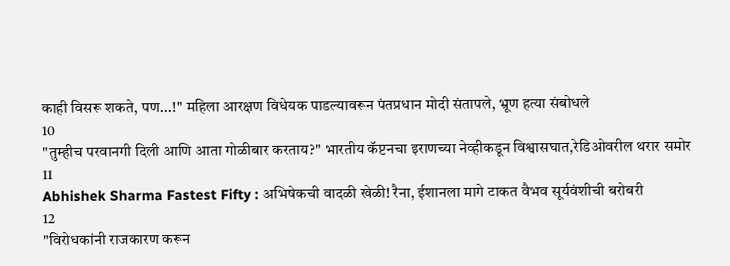काही विसरू शकते, पण...!" महिला आरक्षण विधेयक पाडल्यावरून पंतप्रधान मोदी संतापले, भ्रूण हत्या संबोधले
10
"तुम्हीच परवानगी दिली आणि आता गोळीबार करताय?" भारतीय कॅप्टनचा इराणच्या नेव्हीकडून विश्वासघात,रेडिओवरील थरार समोर
11
Abhishek Sharma Fastest Fifty : अभिषेकची वादळी खेळी! रैना, ईशानला मागे टाकत वैभव सूर्यवंशीची बरोबरी
12
"विरोधकांनी राजकारण करून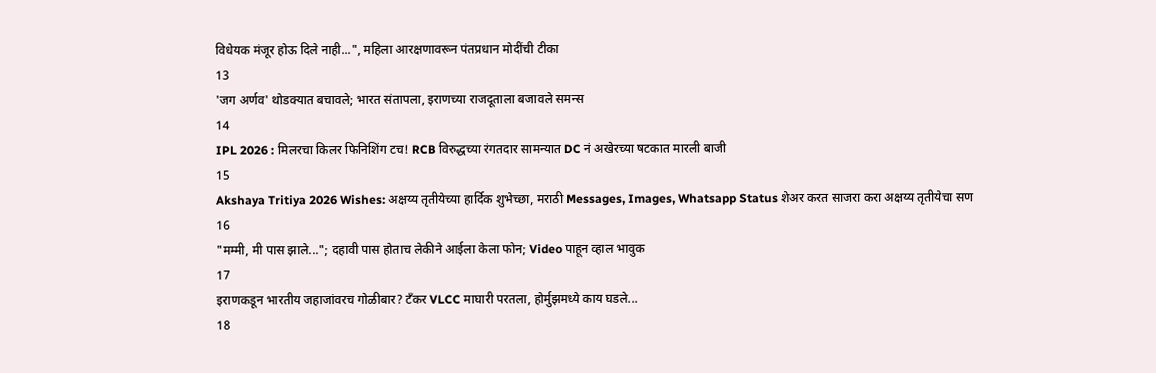विधेयक मंजूर होऊ दिले नाही...", महिला आरक्षणावरून पंतप्रधान मोदींची टीका
13
'जग अर्णव' थोडक्यात बचावले; भारत संतापला, इराणच्या राजदूताला बजावले समन्स
14
IPL 2026 : मिलरचा किलर फिनिशिंग टच! RCB विरुद्धच्या रंगतदार सामन्यात DC नं अखेरच्या षटकात मारली बाजी
15
Akshaya Tritiya 2026 Wishes: अक्षय्य तृतीयेच्या हार्दिक शुभेच्छा, मराठी Messages, Images, Whatsapp Status शेअर करत साजरा करा अक्षय्य तृतीयेचा सण
16
"मम्मी, मी पास झाले..."; दहावी पास होताच लेकीने आईला केला फोन; Video पाहून व्हाल भावुक
17
इराणकडून भारतीय जहाजांवरच गोळीबार? टँकर VLCC माघारी परतला, होर्मुझमध्ये काय घडले...
18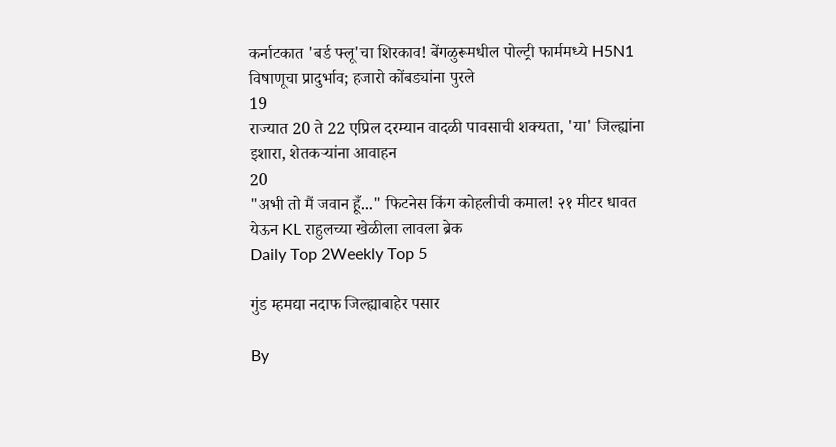कर्नाटकात 'बर्ड फ्लू'चा शिरकाव! बेंगळुरूमधील पोल्ट्री फार्ममध्ये H5N1 विषाणूचा प्रादुर्भाव; हजारो कोंबड्यांना पुरले
19
राज्यात 20 ते 22 एप्रिल दरम्यान वादळी पावसाची शक्यता, 'या' जिल्ह्यांना इशारा, शेतकऱ्यांना आवाहन
20
"अभी तो मैं जवान हूँ..." फिटनेस किंग कोहलीची कमाल! २१ मीटर धावत येऊन KL राहुलच्या खेळीला लावला ब्रेक
Daily Top 2Weekly Top 5

गुंड म्हमद्या नदाफ जिल्ह्याबाहेर पसार

By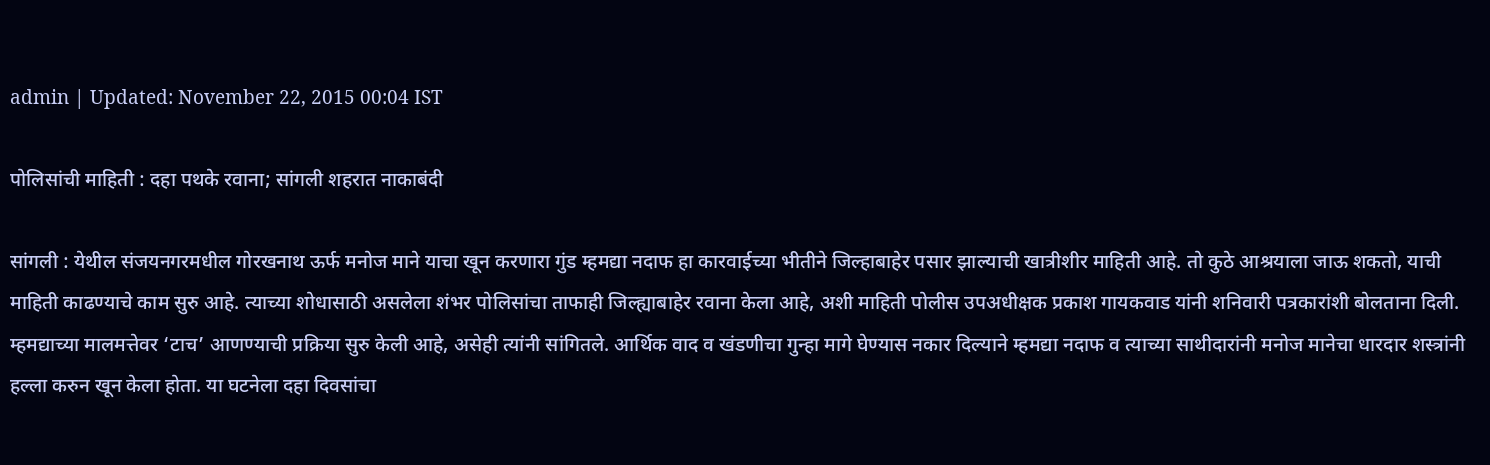admin | Updated: November 22, 2015 00:04 IST

पोलिसांची माहिती : दहा पथके रवाना; सांगली शहरात नाकाबंदी

सांगली : येथील संजयनगरमधील गोरखनाथ ऊर्फ मनोज माने याचा खून करणारा गुंड म्हमद्या नदाफ हा कारवाईच्या भीतीने जिल्हाबाहेर पसार झाल्याची खात्रीशीर माहिती आहे. तो कुठे आश्रयाला जाऊ शकतो, याची माहिती काढण्याचे काम सुरु आहे. त्याच्या शोधासाठी असलेला शंभर पोलिसांचा ताफाही जिल्ह्याबाहेर रवाना केला आहे, अशी माहिती पोलीस उपअधीक्षक प्रकाश गायकवाड यांनी शनिवारी पत्रकारांशी बोलताना दिली. म्हमद्याच्या मालमत्तेवर ‘टाच’ आणण्याची प्रक्रिया सुरु केली आहे, असेही त्यांनी सांगितले. आर्थिक वाद व खंडणीचा गुन्हा मागे घेण्यास नकार दिल्याने म्हमद्या नदाफ व त्याच्या साथीदारांनी मनोज मानेचा धारदार शस्त्रांनी हल्ला करुन खून केला होता. या घटनेला दहा दिवसांचा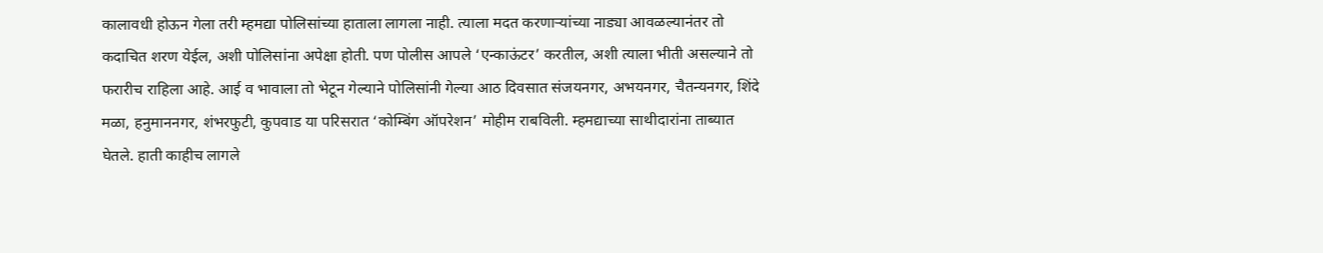कालावधी होऊन गेला तरी म्हमद्या पोलिसांच्या हाताला लागला नाही. त्याला मदत करणाऱ्यांच्या नाड्या आवळल्यानंतर तो कदाचित शरण येईल, अशी पोलिसांना अपेक्षा होती. पण पोलीस आपले ‘एन्काऊंटर’ करतील, अशी त्याला भीती असल्याने तो फरारीच राहिला आहे. आई व भावाला तो भेटून गेल्याने पोलिसांनी गेल्या आठ दिवसात संजयनगर, अभयनगर, चैतन्यनगर, शिंदे मळा, हनुमाननगर, शंभरफुटी, कुपवाड या परिसरात ‘कोम्बिंग ऑपरेशन’ मोहीम राबविली. म्हमद्याच्या साथीदारांना ताब्यात घेतले. हाती काहीच लागले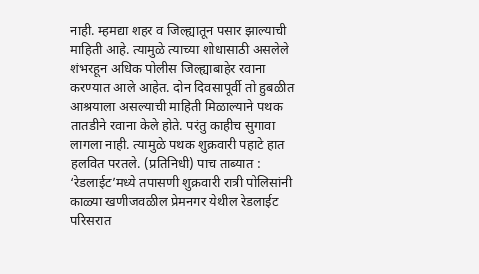नाही. म्हमद्या शहर व जिल्ह्यातून पसार झाल्याची माहिती आहे. त्यामुळे त्याच्या शोधासाठी असलेले शंभरहून अधिक पोलीस जिल्ह्याबाहेर रवाना करण्यात आले आहेत. दोन दिवसापूर्वी तो हुबळीत आश्रयाला असल्याची माहिती मिळाल्याने पथक तातडीने रवाना केले होते. परंतु काहीच सुगावा लागला नाही. त्यामुळे पथक शुक्रवारी पहाटे हात हलवित परतले. (प्रतिनिधी) पाच ताब्यात : ‘रेडलाईट’मध्ये तपासणी शुक्रवारी रात्री पोलिसांनी काळ्या खणीजवळील प्रेमनगर येथील रेडलाईट परिसरात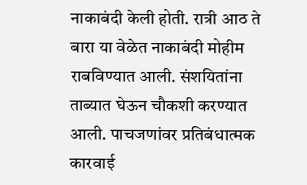नाकाबंदी केली होती. रात्री आठ ते बारा या वेळेत नाकाबंदी मोहीम राबविण्यात आली. संशयितांना ताब्यात घेऊन चौकशी करण्यात आली. पाचजणांवर प्रतिबंधात्मक कारवाई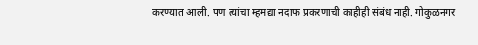करण्यात आली. पण त्यांचा म्हमद्या नदाफ प्रकरणाची काहीही संबंध नाही. गोकुळनगर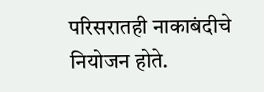परिसरातही नाकाबंदीचे नियोजन होते.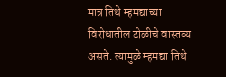मात्र तिथे म्हमद्याच्या विरोधातील टोळीचे वास्तव्य असते. त्यामुळे म्हमद्या तिथे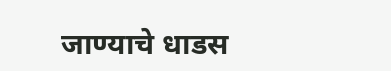जाण्याचे धाडस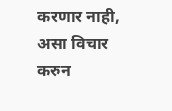करणार नाही, असा विचार करुन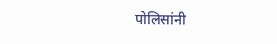पोलिसांनी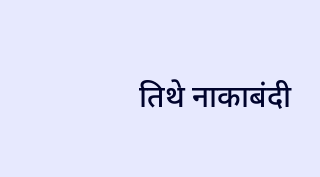तिथे नाकाबंदी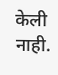केली नाही.